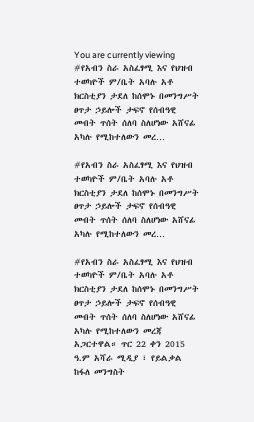You are currently viewing #የአብን ስራ አስፈፃሚ እና የህዝብ ተወካዮች ም/ቤት አባሉ አቶ ክርስቲያን ታደለ ከሰሞኑ በመንግሥት ፀጥታ ኃይሎች ታፍኖ የሰብዓዊ መብት ጥሰት ሰለባ ስለሆነው አሸናፊ አካሉ የሚከተለውን መረ…

#የአብን ስራ አስፈፃሚ እና የህዝብ ተወካዮች ም/ቤት አባሉ አቶ ክርስቲያን ታደለ ከሰሞኑ በመንግሥት ፀጥታ ኃይሎች ታፍኖ የሰብዓዊ መብት ጥሰት ሰለባ ስለሆነው አሸናፊ አካሉ የሚከተለውን መረ…

#የአብን ስራ አስፈፃሚ እና የህዝብ ተወካዮች ም/ቤት አባሉ አቶ ክርስቲያን ታደለ ከሰሞኑ በመንግሥት ፀጥታ ኃይሎች ታፍኖ የሰብዓዊ መብት ጥሰት ሰለባ ስለሆነው አሸናፊ አካሉ የሚከተለውን መረጃ አጋርተዋል። ጥር 22 ቀን 2015 ዓ.ም አሻራ ሚዲያ ፣ የይልቃል ከፋለ መንግስት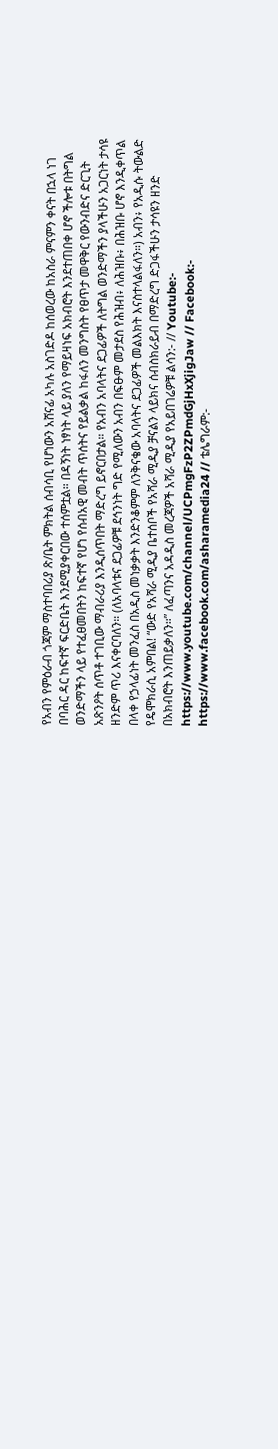የአብን የምዕራብ ጎጃም ማስተባበሪያ ጽ/ቤት ምክትል ሰብሳቢ የሆነውን አሸናፊ አካሉ አስገድዶ ከሰወረው ከአስራ ምናምን ቀናት በኋላ ነገ በባሕር ዳር ከፍተኛ ፍርድቤት እንደሚያቀርበው ተሰምቷል። በዳኝነት ነፃነት ላይ ያለን የማይዛነፍ አክብሮት እንደተጠበቀ ሆኖ ችሎቱ በትግል ወንድማችን ላይ የተፈፀመበትን ከፍተኛ የሆነ የሰብአዊ መብት ጥሰትና የይልቃል ከፋለን መንግስት የፀጥታ መዋቅር የውንብድና ድርጊት አጽንዖት ሰጥቶ ተገቢው ማብራሪያ እንዲሰጥበት ማድረግ ይኖርበታል። የአብን አባላትና ደጋፊዎች ለትግል ወንድማችን ያላችሁን አጋርነት ታሳዩ ዘንድም ጥሪ እናቀርባለን። (ለአባላቱና ደጋፊዎቹ ደኅንነት ግድ የሚለውን አብን በፍፁም መታደስ የሕዝብ፥ ለሕዝቡ፥ በሕዝቡ ሆኖ እንዲቀጥል በላቀ የኃላፊነት መንፈስ በአዲስ መነቃቃት እንድንቆምም ለንቅናቄው አባላትና ደጋፊዎች መልእክት እናስተላልፋለን።) አብን፥ የአዲሱ ትውልድ የዴሞክራሲ አምበል! “ውድ የአሻራ ሚዲያ ቤተሰቦች የአሻራ ሚዲያ ቻናልን ላይክና ሰብስክራይብ በማድረግ ድጋፋችሁን ታሳዩን ዘንድ በአክብሮት እንጠይቃለን።” ለፈጣንና አዳዲስ መረጃዎች አሻራ ሚዲያ የአይበገሬዎቹ ልሳን:- // Youtube:- https://www.youtube.com/channel/UCPmgFzP2ZPmdGjHxXjigJaw // Facebook:- https://www.facebook.com/asharamedia24 // ቴሌግራም:-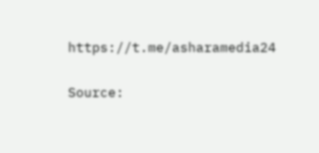https://t.me/asharamedia24

Source: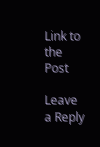Link to the Post

Leave a Reply